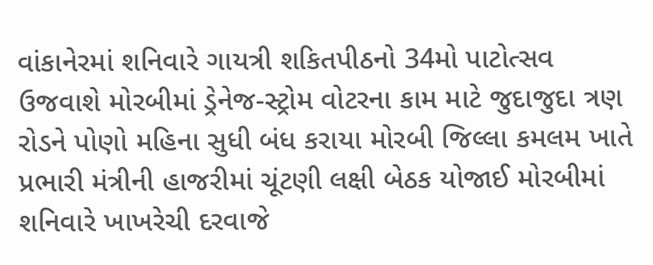વાંકાનેરમાં શનિવારે ગાયત્રી શકિતપીઠનો 34મો પાટોત્સવ ઉજવાશે મોરબીમાં ડ્રેનેજ-સ્ટ્રોમ વોટરના કામ માટે જુદાજુદા ત્રણ રોડને પોણો મહિના સુધી બંધ કરાયા મોરબી જિલ્લા કમલમ ખાતે પ્રભારી મંત્રીની હાજરીમાં ચૂંટણી લક્ષી બેઠક યોજાઈ મોરબીમાં શનિવારે ખાખરેચી દરવાજે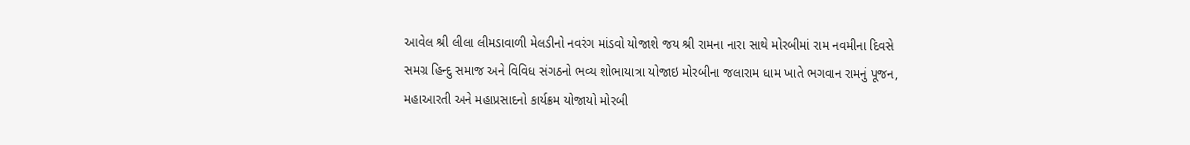આવેલ શ્રી લીલા લીમડાવાળી મેલડીનો નવરંગ માંડવો યોજાશે જય શ્રી રામના નારા સાથે મોરબીમાં રામ નવમીના દિવસે સમગ્ર હિન્દુ સમાજ અને વિવિધ સંગઠનો ભવ્ય શોભાયાત્રા યોજાઇ મોરબીના જલારામ ધામ ખાતે ભગવાન રામનું પૂજન, મહાઆરતી અને મહાપ્રસાદનો કાર્યક્રમ યોજાયો મોરબી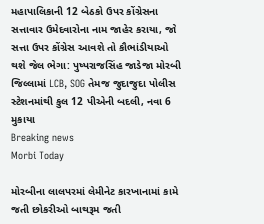મહાપાલિકાની 12 બેઠકો ઉપર કોંગ્રેસના સત્તાવાર ઉમેદવારોના નામ જાહેર કરાયા, જો સત્તા ઉપર કોંગ્રેસ આવશે તો કૌભાંડીયાઓ થશે જેલ ભેગા: પુષ્પરાજસિંહ જાડેજા મોરબી જિલ્લામાં LCB, SOG તેમજ જુદાજુદા પોલીસ સ્ટેશનમાંથી કુલ 12 પીએની બદલી, નવા 6 મુકાયા
Breaking news
Morbi Today

મોરબીના લાલપરમાં લેમીનેટ કારખાનામાં કામે જતી છોકરીઓ બાથરૂમ જતી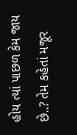હોય ત્યાં પાછળ કેમ જાય છે..? તેમ કહેતાં મજૂર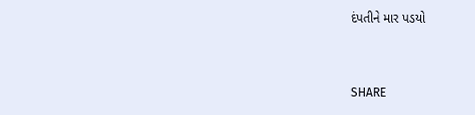દંપતીને માર પડયો


SHARE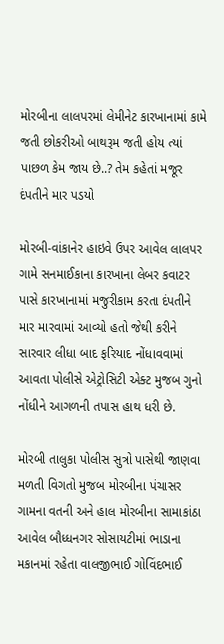મોરબીના લાલપરમાં લેમીનેટ કારખાનામાં કામે જતી છોકરીઓ બાથરૂમ જતી હોય ત્યાં પાછળ કેમ જાય છે..? તેમ કહેતાં મજૂર દંપતીને માર પડયો

મોરબી-વાંકાનેર હાઇવે ઉપર આવેલ લાલપર ગામે સનમાઈકાના કારખાના લેબર કવાટર પાસે કારખાનામાં મજુરીકામ કરતા દંપતીને માર મારવામાં આવ્યો હતો જેથી કરીને સારવાર લીધા બાદ ફરિયાદ નોંધાવવામાં આવતા પોલીસે એટ્રોસિટી એક્ટ મુજબ ગુનો નોંધીને આગળની તપાસ હાથ ધરી છે.

મોરબી તાલુકા પોલીસ સુત્રો પાસેથી જાણવા મળતી વિગતો મુજબ મોરબીના પંચાસર ગામના વતની અને હાલ મોરબીના સામાકાંઠા આવેલ બૌધ્ધનગર સોસાયટીમાં ભાડાના મકાનમાં રહેતા વાલજીભાઈ ગોવિંદભાઈ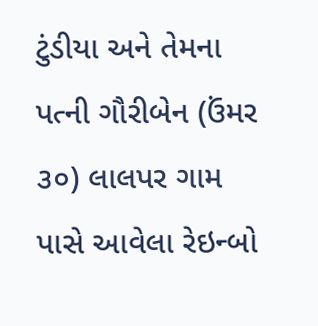ટુંડીયા અને તેમના પત્ની ગૌરીબેન (ઉંમર ૩૦) લાલપર ગામ પાસે આવેલા રેઇન્બો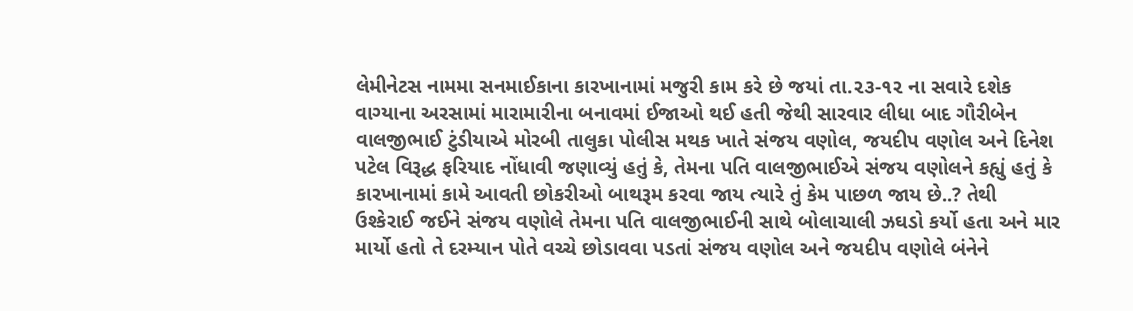લેમીનેટસ નામમા સનમાઈકાના કારખાનામાં મજુરી કામ કરે છે જયાં તા.૨૩-૧૨ ના સવારે દશેક વાગ્યાના અરસામાં મારામારીના બનાવમાં ઈજાઓ થઈ હતી જેથી સારવાર લીધા બાદ ગૌરીબેન વાલજીભાઈ ટુંડીયાએ મોરબી તાલુકા પોલીસ મથક ખાતે સંજય વણોલ, જયદીપ વણોલ અને દિનેશ પટેલ વિરૂદ્ધ ફરિયાદ નોંધાવી જણાવ્યું હતું કે, તેમના પતિ વાલજીભાઈએ સંજય વણોલને કહ્યું હતું કે કારખાનામાં કામે આવતી છોકરીઓ બાથરૂમ કરવા જાય ત્યારે તું કેમ પાછળ જાય છે..? તેથી ઉશ્કેરાઈ જઈને સંજય વણોલે તેમના પતિ વાલજીભાઈની સાથે બોલાચાલી ઝઘડો કર્યો હતા અને માર માર્યો હતો તે દરમ્યાન પોતે વચ્ચે છોડાવવા પડતાં સંજય વણોલ અને જયદીપ વણોલે બંનેને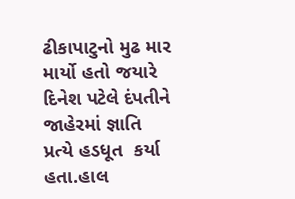ઢીકાપાટુનો મુઢ માર માર્યો હતો જયારે દિનેશ પટેલે દંપતીને જાહેરમાં જ્ઞાતિ પ્રત્યે હડધૂત  કર્યા હતા.હાલ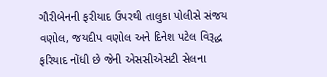ગૌરીબેનની ફરીયાદ ઉપરથી તાલુકા પોલીસે સંજય વણોલ, જયદીપ વણોલ અને દિનેશ પટેલ વિરૂદ્ધ ફરિયાદ નોંધી છે જેની એસસીએસટી સેલના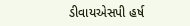ડીવાયએસપી હર્ષ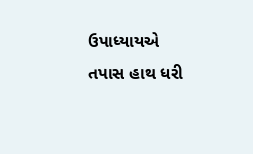ઉપાધ્યાયએ તપાસ હાથ ધરી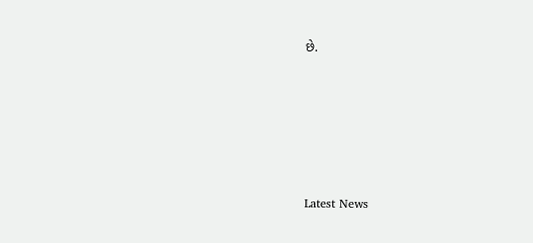છે.






Latest News